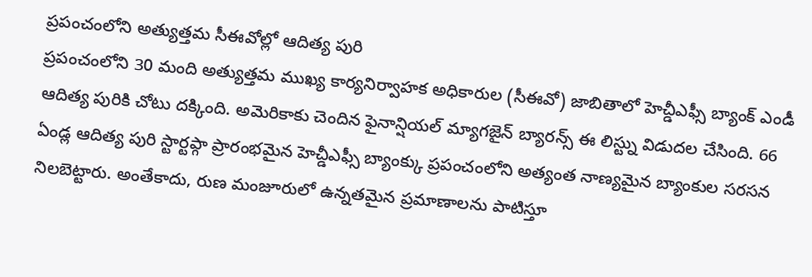ప్రపంచంలోని అత్యుత్తమ సీఈవోల్లో ఆదిత్య పురి
ప్రపంచంలోని 30 మంది అత్యుత్తమ ముఖ్య కార్యనిర్వాహక అధికారుల (సీఈవో) జాబితాలో హెచ్డీఎఫ్సీ బ్యాంక్ ఎండీ ఆదిత్య పురికి చోటు దక్కింది. అమెరికాకు చెందిన ఫైనాన్షియల్ మ్యాగజైన్ బ్యారన్స్ ఈ లిస్ట్ను విడుదల చేసింది. 66 ఏండ్ల ఆదిత్య పురి స్టార్టప్గా ప్రారంభమైన హెచ్డీఎఫ్సీ బ్యాంక్కు ప్రపంచంలోని అత్యంత నాణ్యమైన బ్యాంకుల సరసన నిలబెట్టారు. అంతేకాదు, రుణ మంజూరులో ఉన్నతమైన ప్రమాణాలను పాటిస్తూ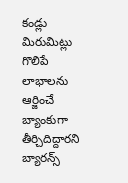కండ్లు మిరుమిట్లు గొలిపే లాభాలను ఆర్జించే బ్యాంకుగా తీర్చిదిద్దారని బ్యారన్స్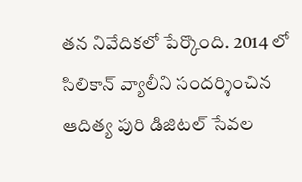తన నివేదికలో పేర్కొంది. 2014 లో సిలికాన్ వ్యాలీని సందర్శించిన ఆదిత్య పురి డిజిటల్ సేవల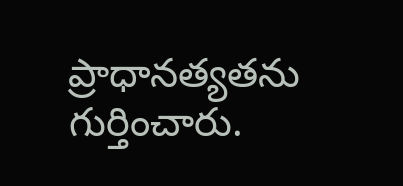ప్రాధానత్యతను గుర్తించారు.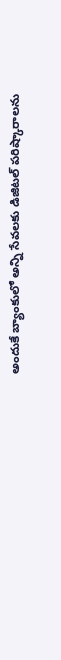అందుకే బ్యాంకులో అన్ని సేవలకు డిజిటల్ పరిష్కారాలను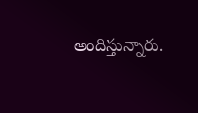అందిస్తున్నారు.